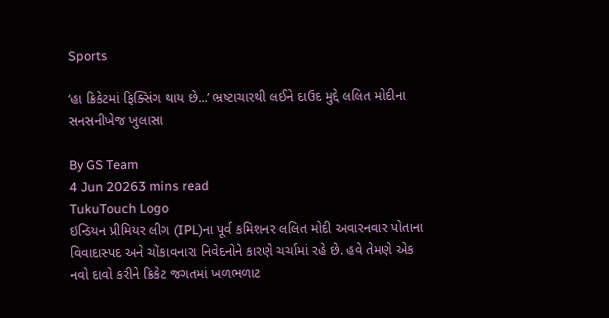Sports

‘હા ક્રિકેટમાં ફિક્સિંગ થાય છે...’ ભ્રષ્ટાચારથી લઈને દાઉદ મુદ્દે લલિત મોદીના સનસનીખેજ ખુલાસા

By GS Team
4 Jun 20263 mins read
TukuTouch Logo
ઇન્ડિયન પ્રીમિયર લીગ (IPL)ના પૂર્વ કમિશનર લલિત મોદી અવારનવાર પોતાના વિવાદાસ્પદ અને ચોંકાવનારા નિવેદનોને કારણે ચર્ચામાં રહે છે. હવે તેમણે એક નવો દાવો કરીને ક્રિકેટ જગતમાં ખળભળાટ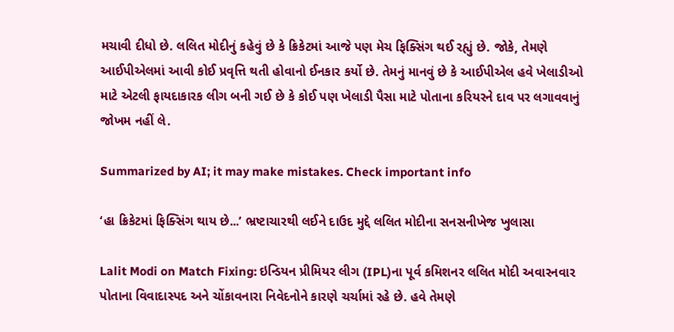મચાવી દીધો છે. લલિત મોદીનું કહેવું છે કે ક્રિકેટમાં આજે પણ મેચ ફિક્સિંગ થઈ રહ્યું છે. જોકે, તેમણે આઈપીએલમાં આવી કોઈ પ્રવૃત્તિ થતી હોવાનો ઈનકાર કર્યો છે. તેમનું માનવું છે કે આઈપીએલ હવે ખેલાડીઓ માટે એટલી ફાયદાકારક લીગ બની ગઈ છે કે કોઈ પણ ખેલાડી પૈસા માટે પોતાના કરિયરને દાવ પર લગાવવાનું જોખમ નહીં લે.

Summarized by AI; it may make mistakes. Check important info

‘હા ક્રિકેટમાં ફિક્સિંગ થાય છે...’ ભ્રષ્ટાચારથી લઈને દાઉદ મુદ્દે લલિત મોદીના સનસનીખેજ ખુલાસા

Lalit Modi on Match Fixing: ઇન્ડિયન પ્રીમિયર લીગ (IPL)ના પૂર્વ કમિશનર લલિત મોદી અવારનવાર પોતાના વિવાદાસ્પદ અને ચોંકાવનારા નિવેદનોને કારણે ચર્ચામાં રહે છે. હવે તેમણે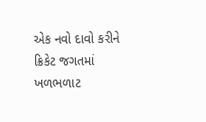એક નવો દાવો કરીને ક્રિકેટ જગતમાં ખળભળાટ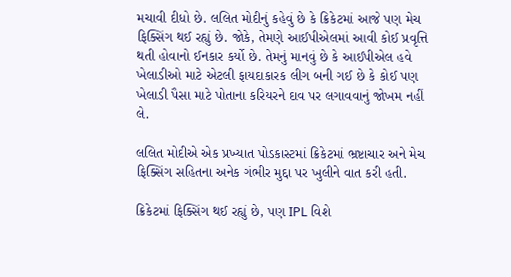મચાવી દીધો છે. લલિત મોદીનું કહેવું છે કે ક્રિકેટમાં આજે પણ મેચ ફિક્સિંગ થઈ રહ્યું છે. જોકે, તેમણે આઈપીએલમાં આવી કોઈ પ્રવૃત્તિ થતી હોવાનો ઈનકાર કર્યો છે. તેમનું માનવું છે કે આઈપીએલ હવે ખેલાડીઓ માટે એટલી ફાયદાકારક લીગ બની ગઈ છે કે કોઈ પણ ખેલાડી પૈસા માટે પોતાના કરિયરને દાવ પર લગાવવાનું જોખમ નહીં લે.

લલિત મોદીએ એક પ્રખ્યાત પોડકાસ્ટમાં ક્રિકેટમાં ભ્રષ્ટાચાર અને મેચ ફિક્સિંગ સહિતના અનેક ગંભીર મુદ્દા પર ખુલીને વાત કરી હતી.

ક્રિકેટમાં ફિક્સિંગ થઈ રહ્યું છે, પણ IPL વિશે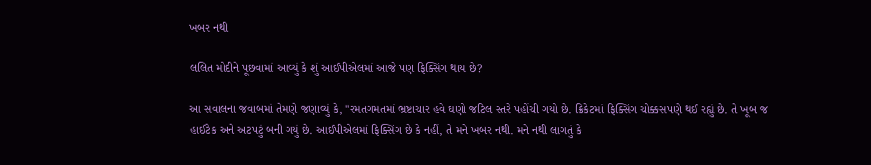ખબર નથી

લલિત મોદીને પૂછવામાં આવ્યું કે શું આઈપીએલમાં આજે પણ ફિક્સિંગ થાય છે?

આ સવાલના જવાબમાં તેમણે જણાવ્યું કે, "રમતગમતમાં ભ્રષ્ટાચાર હવે ઘણો જટિલ સ્તરે પહોંચી ગયો છે. ક્રિકેટમાં ફિક્સિંગ ચોક્કસપણે થઈ રહ્યું છે. તે ખૂબ જ હાઈટેક અને અટપટું બની ગયું છે. આઈપીએલમાં ફિક્સિંગ છે કે નહીં, તે મને ખબર નથી. મને નથી લાગતું કે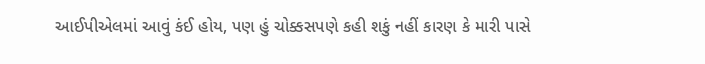આઈપીએલમાં આવું કંઈ હોય, પણ હું ચોક્કસપણે કહી શકું નહીં કારણ કે મારી પાસે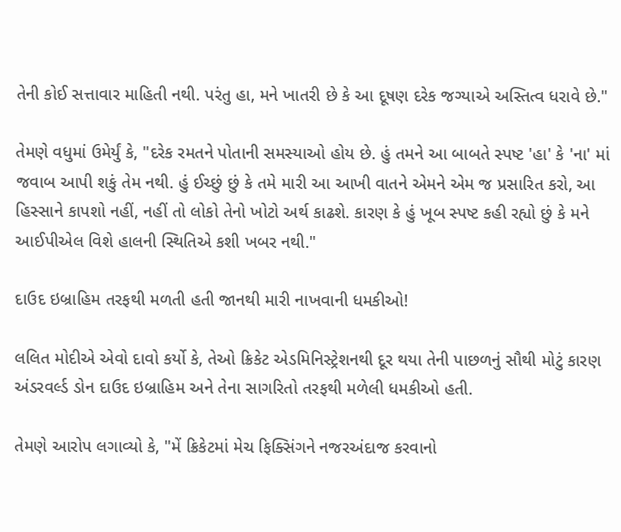તેની કોઈ સત્તાવાર માહિતી નથી. પરંતુ હા, મને ખાતરી છે કે આ દૂષણ દરેક જગ્યાએ અસ્તિત્વ ધરાવે છે."

તેમણે વધુમાં ઉમેર્યું કે, "દરેક રમતને પોતાની સમસ્યાઓ હોય છે. હું તમને આ બાબતે સ્પષ્ટ 'હા' કે 'ના' માં જવાબ આપી શકું તેમ નથી. હું ઈચ્છું છું કે તમે મારી આ આખી વાતને એમને એમ જ પ્રસારિત કરો, આ હિસ્સાને કાપશો નહીં, નહીં તો લોકો તેનો ખોટો અર્થ કાઢશે. કારણ કે હું ખૂબ સ્પષ્ટ કહી રહ્યો છું કે મને આઈપીએલ વિશે હાલની સ્થિતિએ કશી ખબર નથી."

દાઉદ ઇબ્રાહિમ તરફથી મળતી હતી જાનથી મારી નાખવાની ધમકીઓ!

લલિત મોદીએ એવો દાવો કર્યો કે, તેઓ ક્રિકેટ એડમિનિસ્ટ્રેશનથી દૂર થયા તેની પાછળનું સૌથી મોટું કારણ અંડરવર્લ્ડ ડોન દાઉદ ઇબ્રાહિમ અને તેના સાગરિતો તરફથી મળેલી ધમકીઓ હતી.

તેમણે આરોપ લગાવ્યો કે, "મેં ક્રિકેટમાં મેચ ફિક્સિંગને નજરઅંદાજ કરવાનો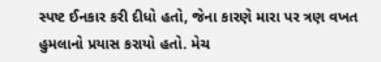સ્પષ્ટ ઈનકાર કરી દીધો હતો, જેના કારણે મારા પર ત્રણ વખત હુમલાનો પ્રયાસ કરાયો હતો. મેચ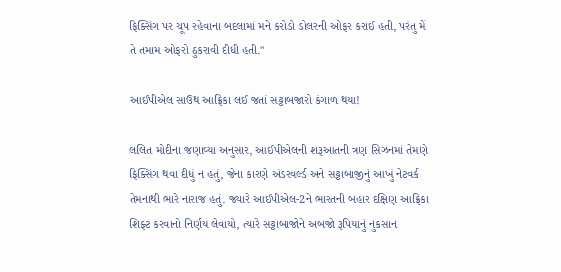ફિક્સિંગ પર ચૂપ રહેવાના બદલામાં મને કરોડો ડોલરની ઓફર કરાઈ હતી, પરંતુ મેં તે તમામ ઓફરો ઠુકરાવી દીધી હતી."

આઈપીએલ સાઉથ આફ્રિકા લઈ જતાં સટ્ટાબજારો કંગાળ થયા!

લલિત મોદીના જણાવ્યા અનુસાર, આઈપીએલની શરૂઆતની ત્રણ સિઝનમાં તેમણે ફિક્સિંગ થવા દીધું ન હતું, જેના કારણે અંડરવર્લ્ડ અને સટ્ટાબાજીનું આખું નેટવર્ક તેમનાથી ભારે નારાજ હતું. જ્યારે આઈપીએલ-2ને ભારતની બહાર દક્ષિણ આફ્રિકા શિફ્ટ કરવાનો નિર્ણય લેવાયો, ત્યારે સટ્ટાબાજોને અબજો રૂપિયાનું નુકસાન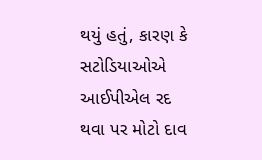થયું હતું, કારણ કે સટોડિયાઓએ આઈપીએલ રદ થવા પર મોટો દાવ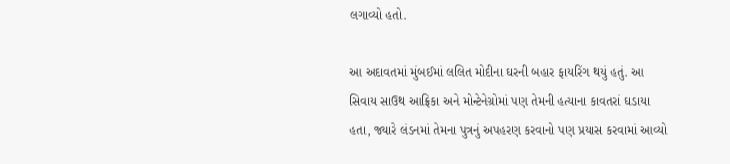લગાવ્યો હતો.

આ અદાવતમાં મુંબઈમાં લલિત મોદીના ઘરની બહાર ફાયરિંગ થયું હતું. આ સિવાય સાઉથ આફ્રિકા અને મોન્ટેનેગ્રોમાં પણ તેમની હત્યાના કાવતરાં ઘડાયા હતા, જ્યારે લંડનમાં તેમના પુત્રનું અપહરણ કરવાનો પણ પ્રયાસ કરવામાં આવ્યો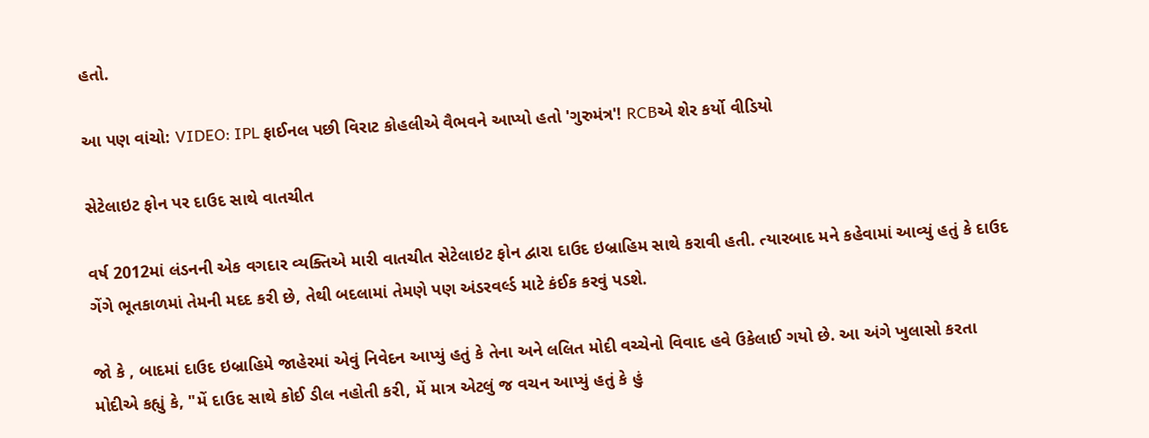હતો.

આ પણ વાંચો: VIDEO: IPL ફાઈનલ પછી વિરાટ કોહલીએ વૈભવને આપ્યો હતો 'ગુરુમંત્ર'! RCBએ શેર કર્યો વીડિયો

સેટેલાઇટ ફોન પર દાઉદ સાથે વાતચીત

વર્ષ 2012માં લંડનની એક વગદાર વ્યક્તિએ મારી વાતચીત સેટેલાઇટ ફોન દ્વારા દાઉદ ઇબ્રાહિમ સાથે કરાવી હતી. ત્યારબાદ મને કહેવામાં આવ્યું હતું કે દાઉદ ગેંગે ભૂતકાળમાં તેમની મદદ કરી છે, તેથી બદલામાં તેમણે પણ અંડરવર્લ્ડ માટે કંઈક કરવું પડશે.

જો કે , બાદમાં દાઉદ ઇબ્રાહિમે જાહેરમાં એવું નિવેદન આપ્યું હતું કે તેના અને લલિત મોદી વચ્ચેનો વિવાદ હવે ઉકેલાઈ ગયો છે. આ અંગે ખુલાસો કરતા મોદીએ કહ્યું કે, "મેં દાઉદ સાથે કોઈ ડીલ નહોતી કરી, મેં માત્ર એટલું જ વચન આપ્યું હતું કે હું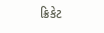ક્રિકેટ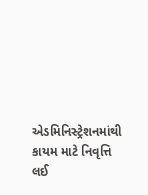એડમિનિસ્ટ્રેશનમાંથી કાયમ માટે નિવૃત્તિ લઈ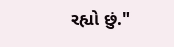રહ્યો છું."